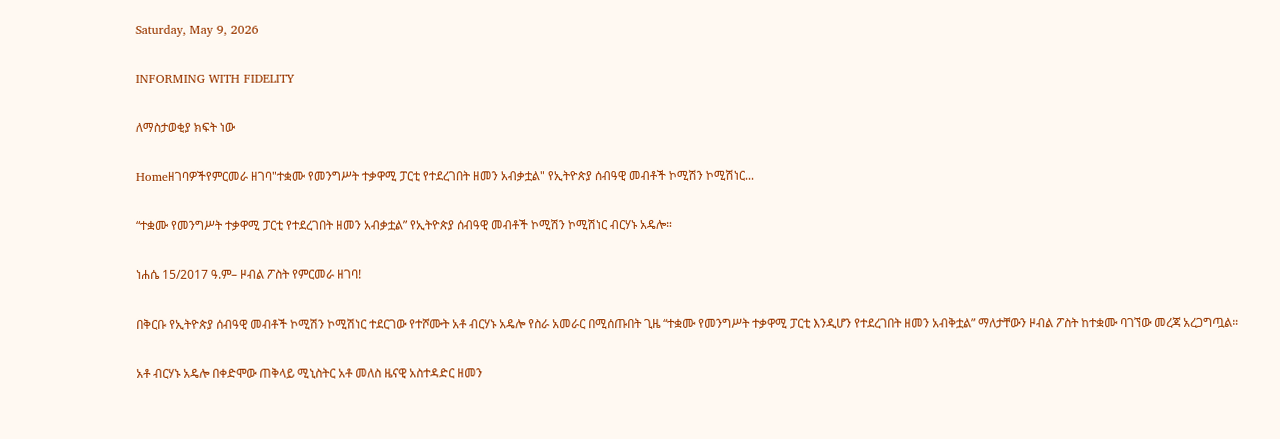Saturday, May 9, 2026

INFORMING WITH FIDELITY

ለማስታወቂያ ክፍት ነው

Homeዘገባዎችየምርመራ ዘገባ"ተቋሙ የመንግሥት ተቃዋሚ ፓርቲ የተደረገበት ዘመን አብቃቷል" የኢትዮጵያ ሰብዓዊ መብቶች ኮሚሽን ኮሚሽነር...

“ተቋሙ የመንግሥት ተቃዋሚ ፓርቲ የተደረገበት ዘመን አብቃቷል” የኢትዮጵያ ሰብዓዊ መብቶች ኮሚሽን ኮሚሽነር ብርሃኑ አዴሎ።

ነሐሴ 15/2017 ዓ.ም– ዞብል ፖስት የምርመራ ዘገባ!

በቅርቡ የኢትዮጵያ ሰብዓዊ መብቶች ኮሚሽን ኮሚሽነር ተደርገው የተሾሙት አቶ ብርሃኑ አዴሎ የስራ አመራር በሚሰጡበት ጊዜ “ተቋሙ የመንግሥት ተቃዋሚ ፓርቲ እንዲሆን የተደረገበት ዘመን አብቅቷል” ማለታቸውን ዞብል ፖስት ከተቋሙ ባገኘው መረጃ አረጋግጧል።

አቶ ብርሃኑ አዴሎ በቀድሞው ጠቅላይ ሚኒስትር አቶ መለስ ዜናዊ አስተዳድር ዘመን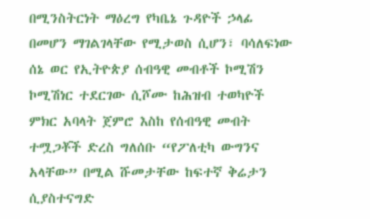በሚንስትርነት ማዕረግ የካቤኔ ጉዳዮች ኃላፊ በመሆን ማገልገላቸው የሚታወስ ሲሆን፣ ባሳለፍነው ሰኔ ወር የኢትዮጵያ ሰብዓዊ መብቶች ኮሚሽን ኮሚሽነር ተደርገው ሲሾሙ ከሕዝብ ተወካዮች ምክር አባላት ጀምሮ እስከ የሰብዓዊ መብት ተሟጋቾች ድረስ ግለሰቡ “የፖለቲካ ውግንና አላቸው” በሚል ሹመታቸው ከፍተኛ ቅሬታን ሲያስተናግድ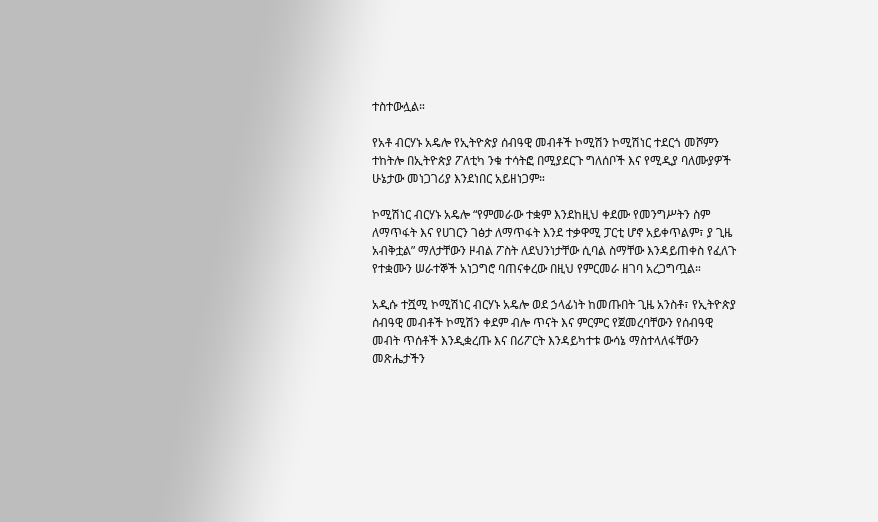ተስተውሏል።

የአቶ ብርሃኑ አዴሎ የኢትዮጵያ ሰብዓዊ መብቶች ኮሚሽን ኮሚሽነር ተደርጎ መሾምን ተከትሎ በኢትዮጵያ ፖለቲካ ንቁ ተሳትፎ በሚያደርጉ ግለሰቦች እና የሚዲያ ባለሙያዎች ሁኔታው መነጋገሪያ እንደነበር አይዘነጋም።

ኮሚሽነር ብርሃኑ አዴሎ “የምመራው ተቋም እንደከዚህ ቀደሙ የመንግሥትን ስም ለማጥፋት እና የሀገርን ገፅታ ለማጥፋት እንደ ተቃዋሚ ፓርቲ ሆኖ አይቀጥልም፣ ያ ጊዜ አብቅቷል” ማለታቸውን ዞብል ፖስት ለደህንነታቸው ሲባል ስማቸው እንዳይጠቀስ የፈለጉ የተቋሙን ሠራተኞች አነጋግሮ ባጠናቀረው በዚህ የምርመራ ዘገባ አረጋግጧል።

አዲሱ ተሿሚ ኮሚሽነር ብርሃኑ አዴሎ ወደ ኃላፊነት ከመጡበት ጊዜ አንስቶ፣ የኢትዮጵያ ሰብዓዊ መብቶች ኮሚሽን ቀደም ብሎ ጥናት እና ምርምር የጀመረባቸውን የሰብዓዊ መብት ጥሰቶች እንዲቋረጡ እና በሪፖርት እንዳይካተቱ ውሳኔ ማስተላለፋቸውን መጽሔታችን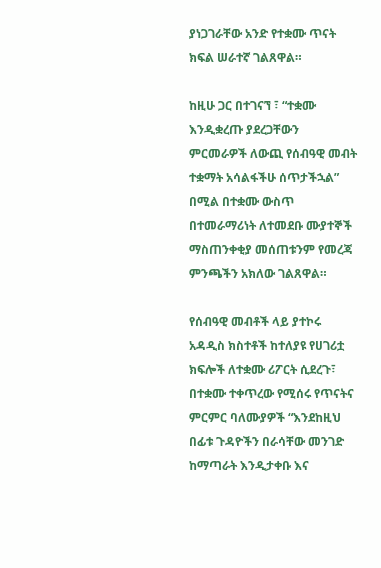ያነጋገራቸው አንድ የተቋሙ ጥናት ክፍል ሠራተኛ ገልጸዋል።

ከዚሁ ጋር በተገናኘ ፣ “ተቋሙ እንዲቋረጡ ያደረጋቸውን ምርመራዎች ለውጪ የሰብዓዊ መብት ተቋማት አሳልፋችሁ ሰጥታችኋል” በሚል በተቋሙ ውስጥ በተመራማሪነት ለተመደቡ ሙያተኞች ማስጠንቀቂያ መሰጠቱንም የመረጃ ምንጫችን አክለው ገልጸዋል።

የሰብዓዊ መብቶች ላይ ያተኮሩ አዳዲስ ክስተቶች ከተለያዩ የሀገሪቷ ክፍሎች ለተቋሙ ሪፖርት ሲደረጉ፣ በተቋሙ ተቀጥረው የሚሰሩ የጥናትና ምርምር ባለሙያዎች “እንደከዚህ በፊቱ ጉዳዮችን በራሳቸው መንገድ ከማጣራት እንዲታቀቡ እና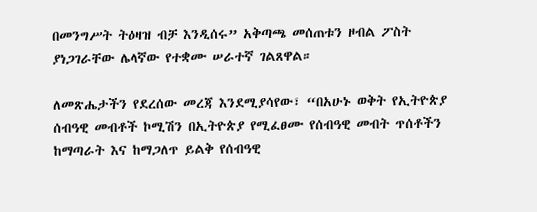በመንግሥት ትዕዛዝ ብቻ እንዲሰሩ” አቅጣጫ መሰጠቱን ዞብል ፖስት ያነጋገራቸው ሌላኛው የተቋሙ ሠራተኛ ገልጸዋል።

ለመጽሔታችን የደረሰው መረጃ እንደሚያሳየው፣ “በአሁኑ ወቅት የኢትዮጵያ ሰብዓዊ መብቶች ኮሚሽን በኢትዮጵያ የሚፈፀሙ የሰብዓዊ መብት ጥሰቶችን ከማጣራት እና ከማጋለጥ ይልቅ የሰብዓዊ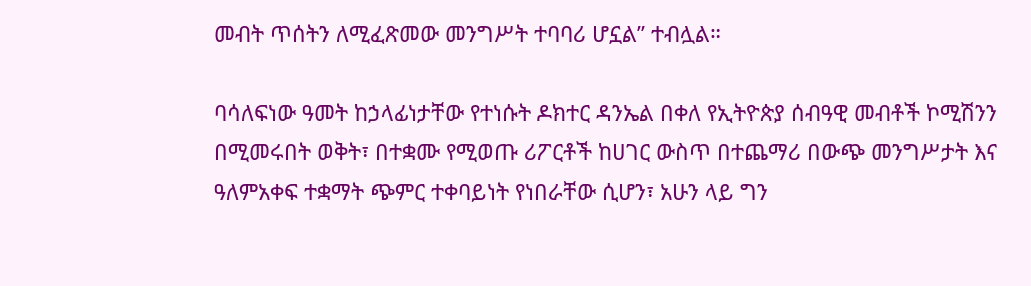መብት ጥሰትን ለሚፈጽመው መንግሥት ተባባሪ ሆኗል” ተብሏል።

ባሳለፍነው ዓመት ከኃላፊነታቸው የተነሱት ዶክተር ዳንኤል በቀለ የኢትዮጵያ ሰብዓዊ መብቶች ኮሚሽንን በሚመሩበት ወቅት፣ በተቋሙ የሚወጡ ሪፖርቶች ከሀገር ውስጥ በተጨማሪ በውጭ መንግሥታት እና ዓለምአቀፍ ተቋማት ጭምር ተቀባይነት የነበራቸው ሲሆን፣ አሁን ላይ ግን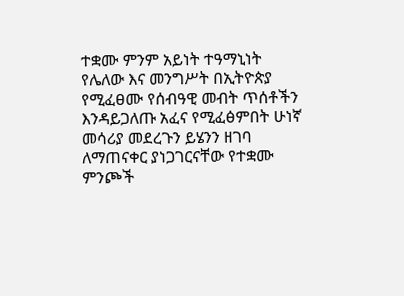ተቋሙ ምንም አይነት ተዓማኒነት የሌለው እና መንግሥት በኢትዮጵያ የሚፈፀሙ የሰብዓዊ መብት ጥሰቶችን እንዳይጋለጡ አፈና የሚፈፅምበት ሁነኛ መሳሪያ መደረጉን ይሄንን ዘገባ ለማጠናቀር ያነጋገርናቸው የተቋሙ ምንጮች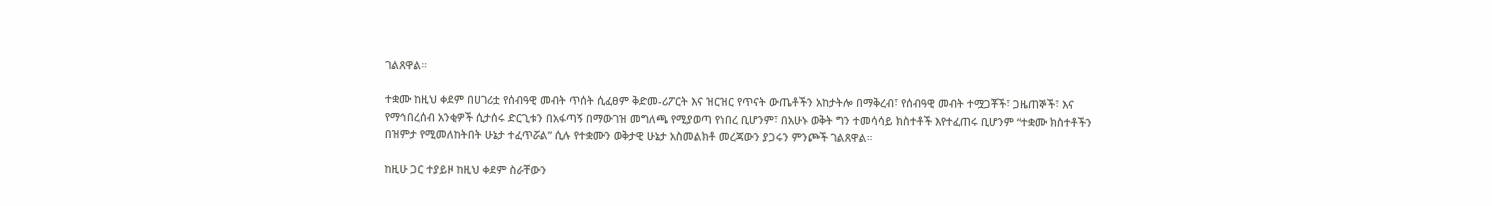ገልጸዋል።

ተቋሙ ከዚህ ቀደም በሀገሪቷ የሰብዓዊ መብት ጥሰት ሲፈፀም ቅድመ-ሪፖርት እና ዝርዝር የጥናት ውጤቶችን አከታትሎ በማቅረብ፣ የሰብዓዊ መብት ተሟጋቾች፣ ጋዜጠኞች፣ እና የማኅበረሰብ አንቂዎች ሲታሰሩ ድርጊቱን በአፋጣኝ በማውገዝ መግለጫ የሚያወጣ የነበረ ቢሆንም፣ በአሁኑ ወቅት ግን ተመሳሳይ ክስተቶች እየተፈጠሩ ቢሆንም “ተቋሙ ክስተቶችን በዝምታ የሚመለከትበት ሁኔታ ተፈጥሯል” ሲሉ የተቋሙን ወቅታዊ ሁኔታ አስመልክቶ መረጃውን ያጋሩን ምንጮች ገልጸዋል።

ከዚሁ ጋር ተያይዞ ከዚህ ቀደም ስራቸውን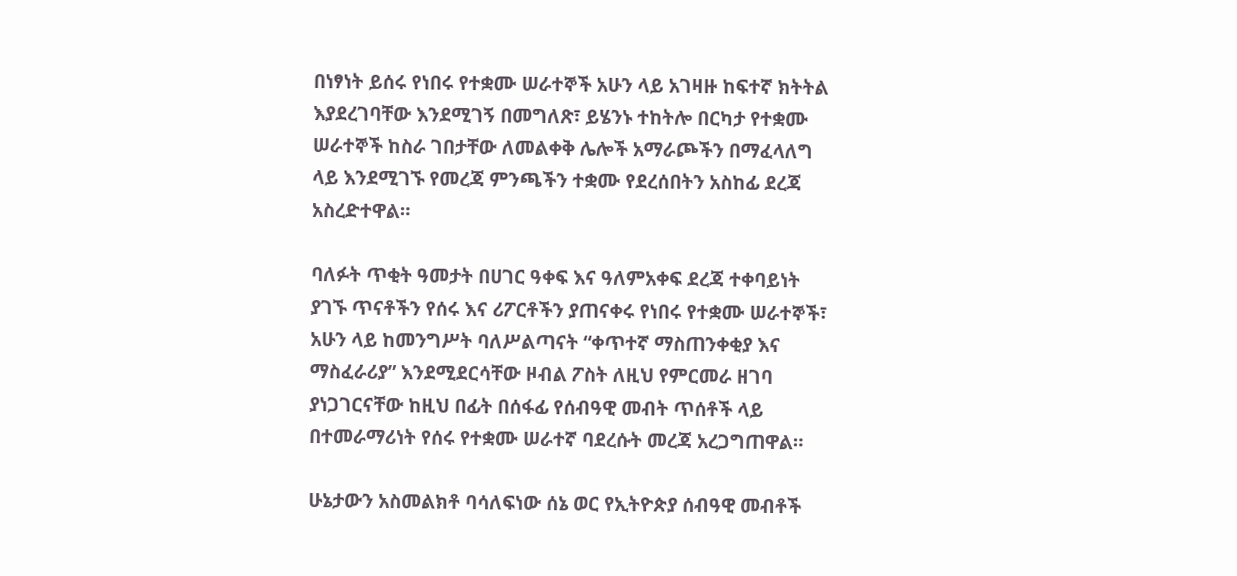በነፃነት ይሰሩ የነበሩ የተቋሙ ሠራተኞች አሁን ላይ አገዛዙ ከፍተኛ ክትትል እያደረገባቸው እንደሚገኝ በመግለጽ፣ ይሄንኑ ተከትሎ በርካታ የተቋሙ ሠራተኞች ከስራ ገበታቸው ለመልቀቅ ሌሎች አማራጮችን በማፈላለግ ላይ እንደሚገኙ የመረጃ ምንጫችን ተቋሙ የደረሰበትን አስከፊ ደረጃ አስረድተዋል።

ባለፉት ጥቂት ዓመታት በሀገር ዓቀፍ እና ዓለምአቀፍ ደረጃ ተቀባይነት ያገኙ ጥናቶችን የሰሩ እና ሪፖርቶችን ያጠናቀሩ የነበሩ የተቋሙ ሠራተኞች፣ አሁን ላይ ከመንግሥት ባለሥልጣናት “ቀጥተኛ ማስጠንቀቂያ እና ማስፈራሪያ” እንደሚደርሳቸው ዞብል ፖስት ለዚህ የምርመራ ዘገባ ያነጋገርናቸው ከዚህ በፊት በሰፋፊ የሰብዓዊ መብት ጥሰቶች ላይ በተመራማሪነት የሰሩ የተቋሙ ሠራተኛ ባደረሱት መረጃ አረጋግጠዋል።

ሁኔታውን አስመልክቶ ባሳለፍነው ሰኔ ወር የኢትዮጵያ ሰብዓዊ መብቶች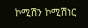ኮሚሽን ኮሚሽነር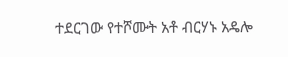ተደርገው የተሾሙት አቶ ብርሃኑ አዴሎ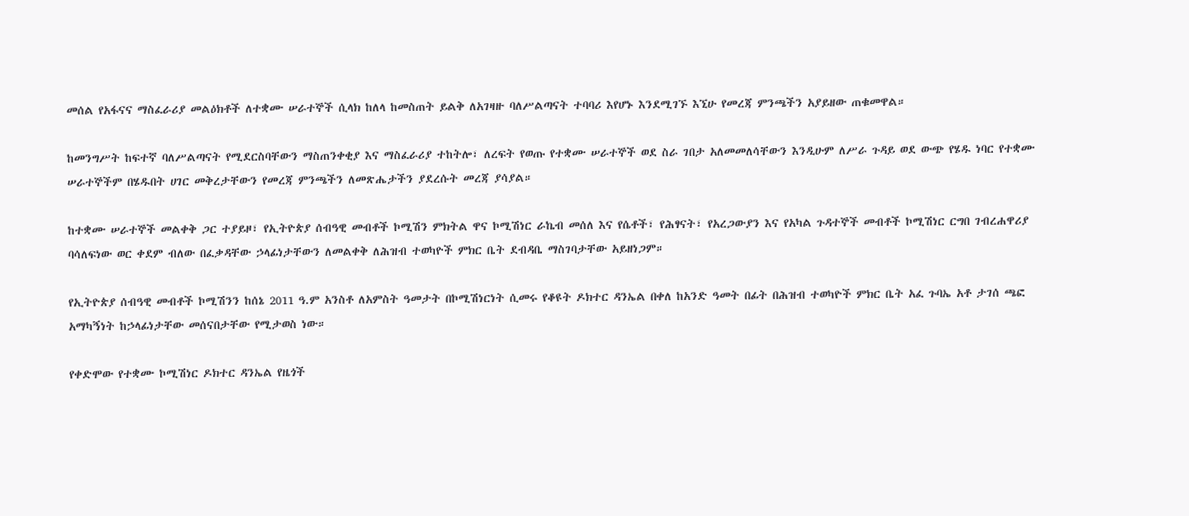መሰል የአፋናና ማስፈራሪያ መልዕክቶች ለተቋሙ ሠራተኞች ሲላክ ከለላ ከመስጠት ይልቅ ለአገዛዙ ባለሥልጣናት ተባባሪ እየሆኑ እንደሚገኙ እኚሁ የመረጃ ምንጫችን አያይዘው ጠቁመዋል።

ከመንግሥት ከፍተኛ ባለሥልጣናት የሚደርስባቸውን ማስጠንቀቂያ እና ማስፈራሪያ ተከትሎ፣ ለረፍት የወጡ የተቋሙ ሠራተኞች ወደ ስራ ገበታ አለመመለሳቸውን እንዲሁም ለሥራ ጉዳይ ወደ ውጭ የሄዱ ነባር የተቋሙ ሠራተኞችም በሄዱበት ሀገር መቅረታቸውን የመረጃ ምንጫችን ለመጽሔታችን ያደረሱት መረጃ ያሳያል።

ከተቋሙ ሠራተኞች መልቀቅ ጋር ተያይዞ፣ የኢትዮጵያ ሰብዓዊ መብቶች ኮሚሽን ምክትል ዋና ኮሚሽነር ራኬብ መሰለ እና የሴቶች፣ የሕፃናት፣ የአረጋውያን እና የአካል ጉዳተኞች መብቶች ኮሚሽነር ርግበ ገብረሐዋሪያ ባሳለፍነው ወር ቀደም ብለው በፈቃዳቸው ኃላፊነታቸውን ለመልቀቅ ለሕዝብ ተወካዮች ምክር ቤት ደብዳቤ ማስገባታቸው አይዘነጋም።

የኢትዮጵያ ሰብዓዊ መብቶች ኮሚሽንን ከሰኔ 2011 ዓ.ም አንስቶ ለአምስት ዓመታት በኮሚሽነርነት ሲመሩ የቆዩት ዶክተር ዳንኤል በቀለ ከአንድ ዓመት በፊት በሕዝብ ተወካዮች ምክር ቤት አፈ ጉባኤ አቶ ታገሰ ጫፎ አማካኝነት ከኃላፊነታቸው መሰናበታቸው የሚታወስ ነው።

የቀድሞው የተቋሙ ኮሚሽነር ዶክተር ዳንኤል የዜጎች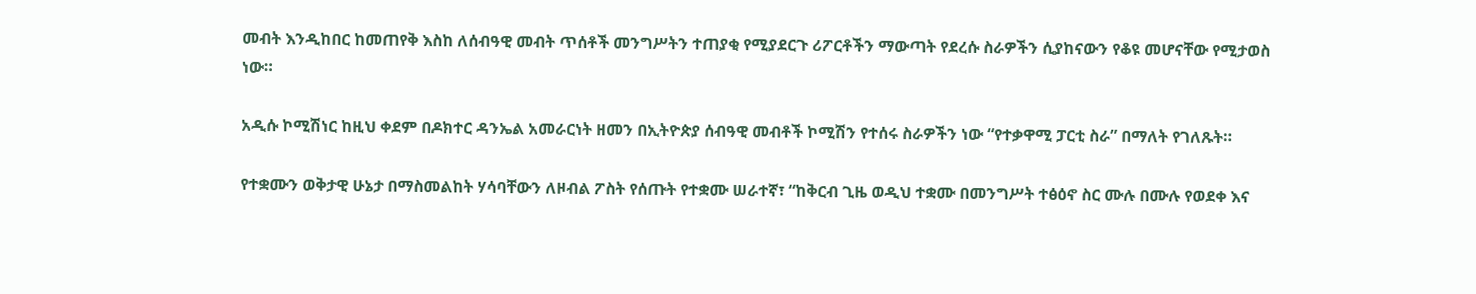መብት እንዲከበር ከመጠየቅ እስከ ለሰብዓዊ መብት ጥሰቶች መንግሥትን ተጠያቂ የሚያደርጉ ሪፖርቶችን ማውጣት የደረሱ ስራዎችን ሲያከናውን የቆዩ መሆናቸው የሚታወስ ነው።

አዲሱ ኮሚሽነር ከዚህ ቀደም በዶክተር ዳንኤል አመራርነት ዘመን በኢትዮጵያ ሰብዓዊ መብቶች ኮሚሽን የተሰሩ ስራዎችን ነው “የተቃዋሚ ፓርቲ ስራ” በማለት የገለጹት።

የተቋሙን ወቅታዊ ሁኔታ በማስመልከት ሃሳባቸውን ለዞብል ፖስት የሰጡት የተቋሙ ሠራተኛ፣ “ከቅርብ ጊዜ ወዲህ ተቋሙ በመንግሥት ተፅዕኖ ስር ሙሉ በሙሉ የወደቀ እና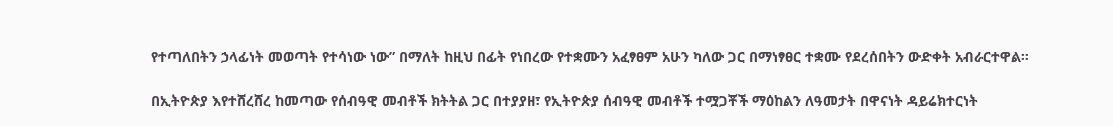የተጣለበትን ኃላፊነት መወጣት የተሳነው ነው” በማለት ከዚህ በፊት የነበረው የተቋሙን አፈፃፀም አሁን ካለው ጋር በማነፃፀር ተቋሙ የደረሰበትን ውድቀት አብራርተዋል።

በኢትዮጵያ እየተሸረሸረ ከመጣው የሰብዓዊ መብቶች ክትትል ጋር በተያያዘ፣ የኢትዮጵያ ሰብዓዊ መብቶች ተሟጋቾች ማዕከልን ለዓመታት በዋናነት ዳይሬክተርነት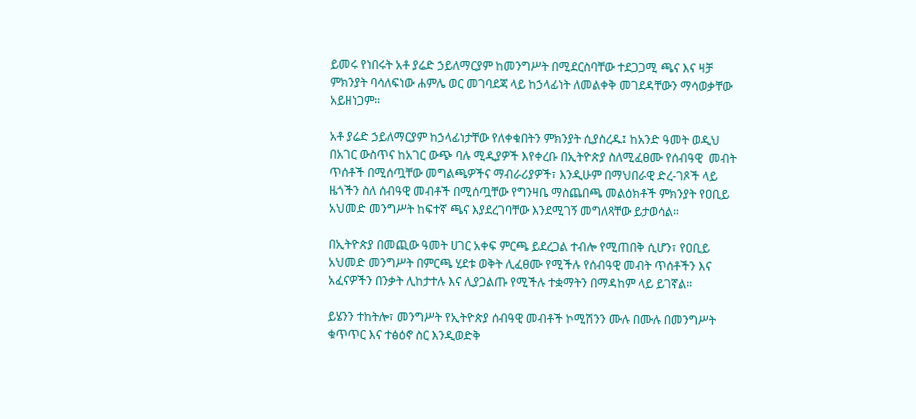ይመሩ የነበሩት አቶ ያሬድ ኃይለማርያም ከመንግሥት በሚደርስባቸው ተደጋጋሚ ጫና እና ዛቻ ምክንያት ባሳለፍነው ሐምሌ ወር መገባደጃ ላይ ከኃላፊነት ለመልቀቅ መገደዳቸውን ማሳወቃቸው አይዘነጋም።

አቶ ያሬድ ኃይለማርያም ከኃላፊነታቸው የለቀቁበትን ምክንያት ሲያስረዱ፤ ከአንድ ዓመት ወዲህ በአገር ውስጥና ከአገር ውጭ ባሉ ሚዲያዎች እየቀረቡ በኢትዮጵያ ስለሚፈፀሙ የሰብዓዊ  መብት ጥሰቶች በሚሰጧቸው መግልጫዎችና ማብራሪያዎች፣ እንዲሁም በማህበራዊ ድረ-ገጾች ላይ ዜጎችን ስለ ሰብዓዊ መብቶች በሚሰጧቸው የግንዛቤ ማስጨበጫ መልዕክቶች ምክንያት የዐቢይ አህመድ መንግሥት ከፍተኛ ጫና እያደረገባቸው እንደሚገኝ መግለጻቸው ይታወሳል።

በኢትዮጵያ በመጪው ዓመት ሀገር አቀፍ ምርጫ ይደረጋል ተብሎ የሚጠበቅ ሲሆን፣ የዐቢይ አህመድ መንግሥት በምርጫ ሂደቱ ወቅት ሊፈፀሙ የሚችሉ የሰብዓዊ መብት ጥሰቶችን እና አፈናዎችን በንቃት ሊከታተሉ እና ሊያጋልጡ የሚችሉ ተቋማትን በማዳከም ላይ ይገኛል።

ይሄንን ተከትሎ፣ መንግሥት የኢትዮጵያ ሰብዓዊ መብቶች ኮሚሽንን ሙሉ በሙሉ በመንግሥት ቁጥጥር እና ተፅዕኖ ስር እንዲወድቅ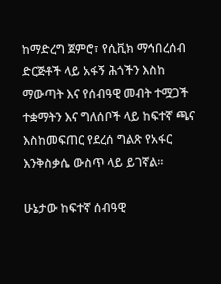ከማድረግ ጀምሮ፣ የሲቪክ ማኅበረሰብ ድርጅቶች ላይ አፋኝ ሕጎችን እስከ ማውጣት እና የሰብዓዊ መብት ተሟጋች ተቋማትን እና ግለሰቦች ላይ ከፍተኛ ጫና እስከመፍጠር የደረሰ ግልጽ የአፋር እንቅስቃሴ ውስጥ ላይ ይገኛል።

ሁኔታው ከፍተኛ ሰብዓዊ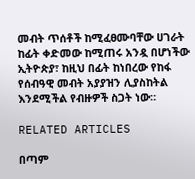መብት ጥሰቶች ከሚፈፀሙባቸው ሀገራት ከፊት ቀድመው ከሚጠሩ አንዷ በሆነችው ኢትዮጵያ፣ ከዚህ በፊት ከነበረው የከፋ የሰብዓዊ መብት አያያዝን ሊያስከትል እንደሚችል የብዙዎች ስጋት ነው።

RELATED ARTICLES

በጣም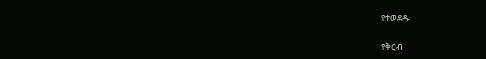የተወደዱ

የቅርብ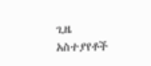ጊዜ አስተያየቶች